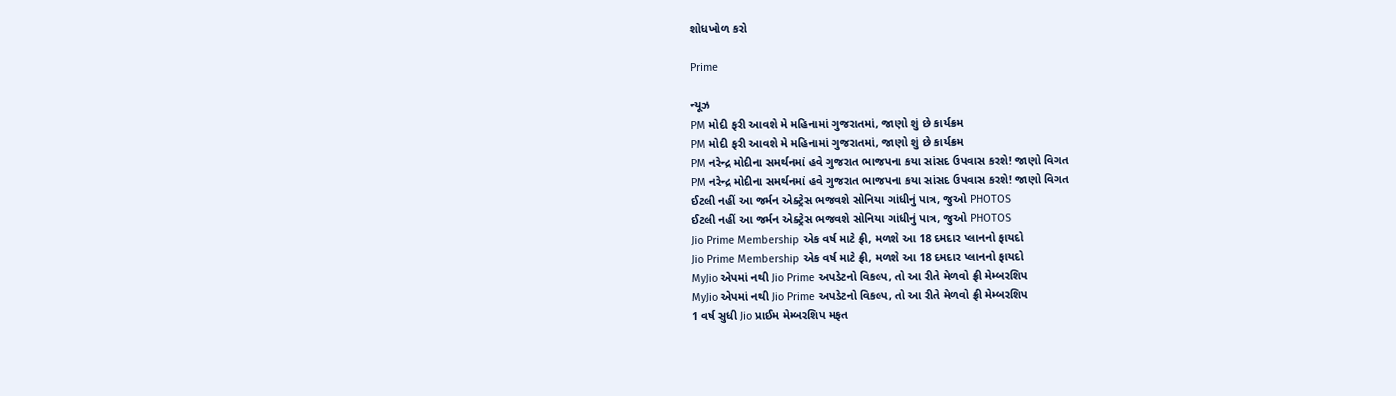શોધખોળ કરો

Prime

ન્યૂઝ
PM મોદી ફરી આવશે મે મહિનામાં ગુજરાતમાં, જાણો શું છે કાર્યક્રમ
PM મોદી ફરી આવશે મે મહિનામાં ગુજરાતમાં, જાણો શું છે કાર્યક્રમ
PM નરેન્દ્ર મોદીના સમર્થનમાં હવે ગુજરાત ભાજપના કયા સાંસદ ઉપવાસ કરશે! જાણો વિગત
PM નરેન્દ્ર મોદીના સમર્થનમાં હવે ગુજરાત ભાજપના કયા સાંસદ ઉપવાસ કરશે! જાણો વિગત
ઈટલી નહીં આ જર્મન એક્ટ્રેસ ભજવશે સોનિયા ગાંધીનું પાત્ર, જુઓ PHOTOS
ઈટલી નહીં આ જર્મન એક્ટ્રેસ ભજવશે સોનિયા ગાંધીનું પાત્ર, જુઓ PHOTOS
Jio Prime Membership એક વર્ષ માટે ફ્રી, મળશે આ 18 દમદાર પ્લાનનો ફાયદો
Jio Prime Membership એક વર્ષ માટે ફ્રી, મળશે આ 18 દમદાર પ્લાનનો ફાયદો
MyJio એપમાં નથી Jio Prime અપડેટનો વિકલ્પ, તો આ રીતે મેળવો ફ્રી મેમ્બરશિપ
MyJio એપમાં નથી Jio Prime અપડેટનો વિકલ્પ, તો આ રીતે મેળવો ફ્રી મેમ્બરશિપ
1 વર્ષ સુધી Jio પ્રાઈમ મેમ્બરશિપ મફત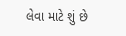લેવા માટે શું છે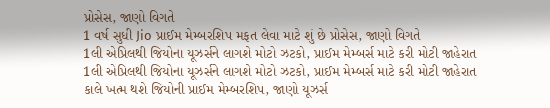પ્રોસેસ, જાણો વિગતે
1 વર્ષ સુધી Jio પ્રાઈમ મેમ્બરશિપ મફત લેવા માટે શું છે પ્રોસેસ, જાણો વિગતે
1લી એપ્રિલથી જિયોના યૂઝર્સને લાગશે મોટો ઝટકો, પ્રાઈમ મેમ્બર્સ માટે કરી મોટી જાહેરાત
1લી એપ્રિલથી જિયોના યૂઝર્સને લાગશે મોટો ઝટકો, પ્રાઈમ મેમ્બર્સ માટે કરી મોટી જાહેરાત
કાલે ખત્મ થશે જિયોની પ્રાઈમ મેમ્બરશિપ, જાણો યૂઝર્સ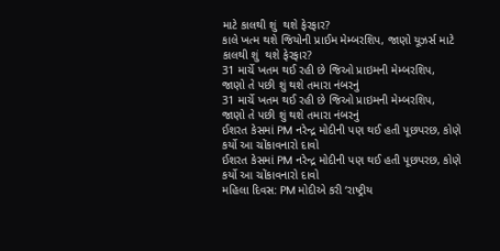માટે કાલથી શું  થશે ફેરફાર?
કાલે ખત્મ થશે જિયોની પ્રાઈમ મેમ્બરશિપ, જાણો યૂઝર્સ માટે કાલથી શું  થશે ફેરફાર?
31 માર્ચે ખતમ થઈ રહી છે જિઓ પ્રાઇમની મેમ્બરશિપ, જાણો તે પછી શું થશે તમારા નંબરનું
31 માર્ચે ખતમ થઈ રહી છે જિઓ પ્રાઇમની મેમ્બરશિપ, જાણો તે પછી શું થશે તમારા નંબરનું
ઈશરત કેસમાં PM નરેન્દ્ર મોદીની પણ થઈ હતી પૂછપરછ, કોણે કર્યો આ ચોંકાવનારો દાવો
ઈશરત કેસમાં PM નરેન્દ્ર મોદીની પણ થઈ હતી પૂછપરછ, કોણે કર્યો આ ચોંકાવનારો દાવો
મહિલા દિવસ: PM મોદીએ કરી ‘રાષ્ટ્રીય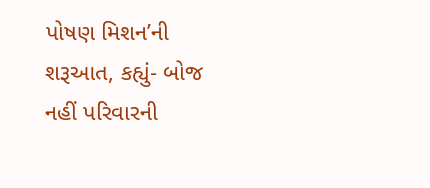પોષણ મિશન’ની શરૂઆત, કહ્યું- બોજ નહીં પરિવારની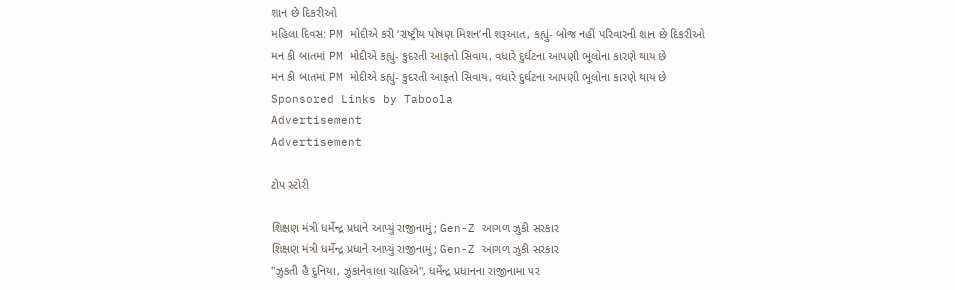શાન છે દિકરીઓ
મહિલા દિવસ: PM મોદીએ કરી ‘રાષ્ટ્રીય પોષણ મિશન’ની શરૂઆત, કહ્યું- બોજ નહીં પરિવારની શાન છે દિકરીઓ
મન કી બાતમાં PM મોદીએ કહ્યું- કુદરતી આફતો સિવાય, વધારે દુર્ઘટના આપણી ભૂલોના કારણે થાય છે
મન કી બાતમાં PM મોદીએ કહ્યું- કુદરતી આફતો સિવાય, વધારે દુર્ઘટના આપણી ભૂલોના કારણે થાય છે
Sponsored Links by Taboola
Advertisement
Advertisement

ટોપ સ્ટોરી

શિક્ષણ મંત્રી ધર્મેન્દ્ર પ્રધાને આપ્યું રાજીનામું; Gen-Z આગળ ઝુકી સરકાર
શિક્ષણ મંત્રી ધર્મેન્દ્ર પ્રધાને આપ્યું રાજીનામું; Gen-Z આગળ ઝુકી સરકાર
"ઝુકતી હૈ દુનિયા, ઝુકાનેવાલા ચાહિએ", ધર્મેન્દ્ર પ્રધાનના રાજીનામા પર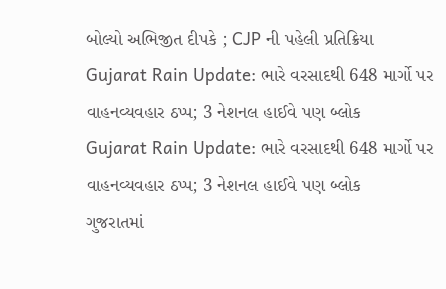બોલ્યો અભિજીત દીપકે ; CJP ની પહેલી પ્રતિક્રિયા
Gujarat Rain Update: ભારે વરસાદથી 648 માર્ગો પર વાહનવ્યવહાર ઠપ્પ; 3 નેશનલ હાઈવે પણ બ્લોક
Gujarat Rain Update: ભારે વરસાદથી 648 માર્ગો પર વાહનવ્યવહાર ઠપ્પ; 3 નેશનલ હાઈવે પણ બ્લોક
ગુજરાતમાં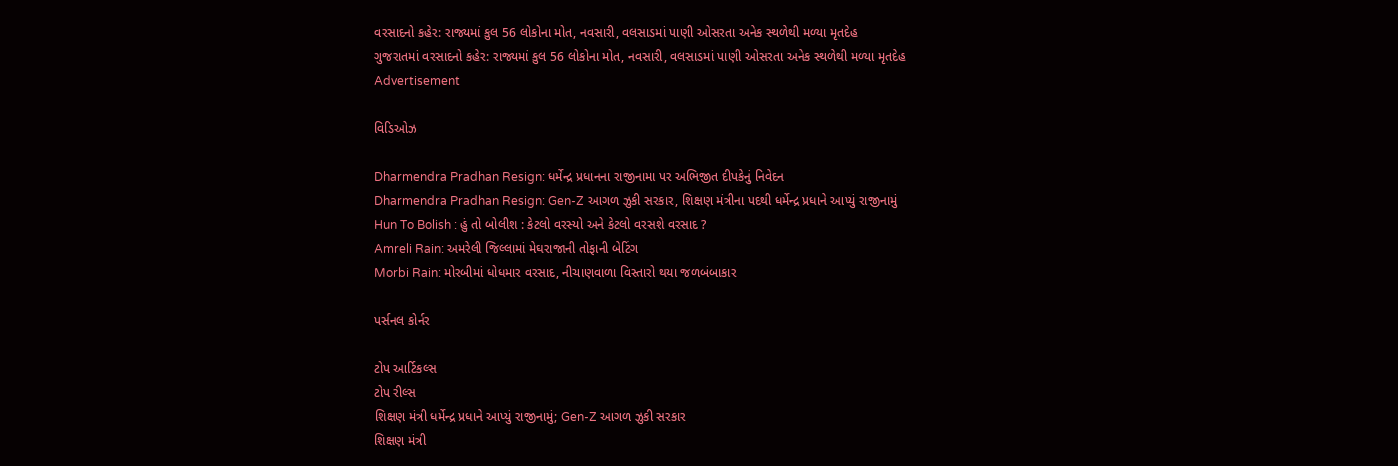વરસાદનો કહેર: રાજ્યમાં કુલ 56 લોકોના મોત, નવસારી, વલસાડમાં પાણી ઓસરતા અનેક સ્થળેથી મળ્યા મૃતદેહ
ગુજરાતમાં વરસાદનો કહેર: રાજ્યમાં કુલ 56 લોકોના મોત, નવસારી, વલસાડમાં પાણી ઓસરતા અનેક સ્થળેથી મળ્યા મૃતદેહ
Advertisement

વિડિઓઝ

Dharmendra Pradhan Resign: ધર્મેન્દ્ર પ્રધાનના રાજીનામા પર અભિજીત દીપકેનું નિવેદન
Dharmendra Pradhan Resign: Gen-Z આગળ ઝુકી સરકાર, શિક્ષણ મંત્રીના પદથી ધર્મેન્દ્ર પ્રધાને આપ્યું રાજીનામું
Hun To Bolish : હું તો બોલીશ : કેટલો વરસ્યો અને કેટલો વરસશે વરસાદ ?
Amreli Rain: અમરેલી જિલ્લામાં મેઘરાજાની તોફાની બેટિંગ
Morbi Rain: મોરબીમાં ધોધમાર વરસાદ, નીચાણવાળા વિસ્તારો થયા જળબંબાકાર

પર્સનલ કોર્નર

ટોપ આર્ટિકલ્સ
ટોપ રીલ્સ
શિક્ષણ મંત્રી ધર્મેન્દ્ર પ્રધાને આપ્યું રાજીનામું; Gen-Z આગળ ઝુકી સરકાર
શિક્ષણ મંત્રી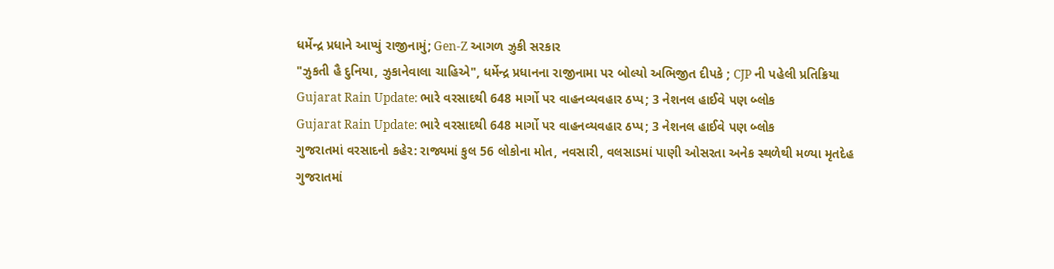ધર્મેન્દ્ર પ્રધાને આપ્યું રાજીનામું; Gen-Z આગળ ઝુકી સરકાર
"ઝુકતી હૈ દુનિયા, ઝુકાનેવાલા ચાહિએ", ધર્મેન્દ્ર પ્રધાનના રાજીનામા પર બોલ્યો અભિજીત દીપકે ; CJP ની પહેલી પ્રતિક્રિયા
Gujarat Rain Update: ભારે વરસાદથી 648 માર્ગો પર વાહનવ્યવહાર ઠપ્પ; 3 નેશનલ હાઈવે પણ બ્લોક
Gujarat Rain Update: ભારે વરસાદથી 648 માર્ગો પર વાહનવ્યવહાર ઠપ્પ; 3 નેશનલ હાઈવે પણ બ્લોક
ગુજરાતમાં વરસાદનો કહેર: રાજ્યમાં કુલ 56 લોકોના મોત, નવસારી, વલસાડમાં પાણી ઓસરતા અનેક સ્થળેથી મળ્યા મૃતદેહ
ગુજરાતમાં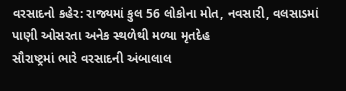વરસાદનો કહેર: રાજ્યમાં કુલ 56 લોકોના મોત, નવસારી, વલસાડમાં પાણી ઓસરતા અનેક સ્થળેથી મળ્યા મૃતદેહ
સૌરાષ્ટ્રમાં ભારે વરસાદની અંબાલાલ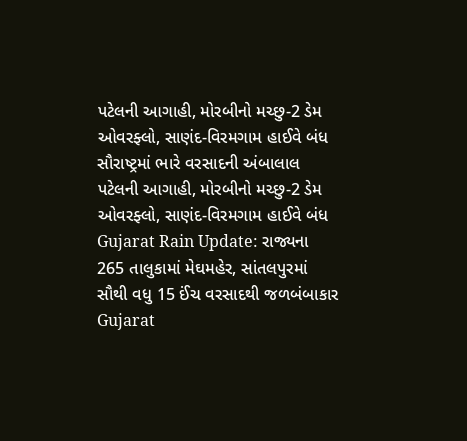પટેલની આગાહી, મોરબીનો મચ્છુ-2 ડેમ ઓવરફ્લો, સાણંદ-વિરમગામ હાઈવે બંધ
સૌરાષ્ટ્રમાં ભારે વરસાદની અંબાલાલ પટેલની આગાહી, મોરબીનો મચ્છુ-2 ડેમ ઓવરફ્લો, સાણંદ-વિરમગામ હાઈવે બંધ
Gujarat Rain Update: રાજ્યના 265 તાલુકામાં મેઘમહેર, સાંતલપુરમાં સૌથી વધુ 15 ઈંચ વરસાદથી જળબંબાકાર
Gujarat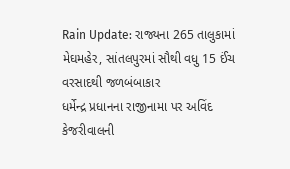Rain Update: રાજ્યના 265 તાલુકામાં મેઘમહેર, સાંતલપુરમાં સૌથી વધુ 15 ઈંચ વરસાદથી જળબંબાકાર
ધર્મેન્દ્ર પ્રધાનના રાજીનામા પર અવિંદ કેજરીવાલની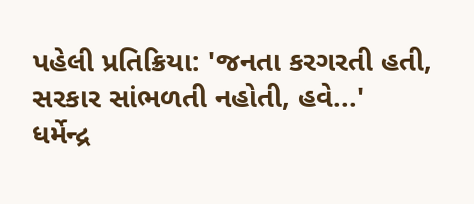પહેલી પ્રતિક્રિયા: 'જનતા કરગરતી હતી, સરકાર સાંભળતી નહોતી, હવે...'
ધર્મેન્દ્ર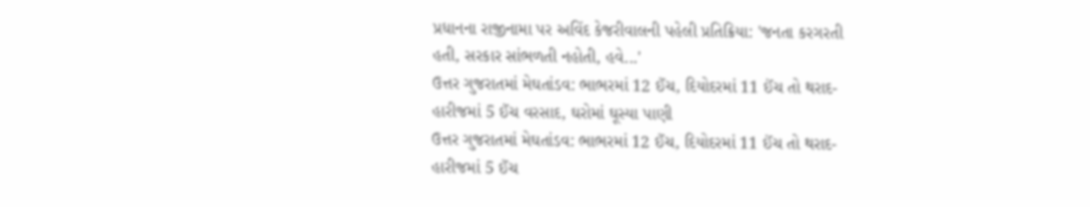પ્રધાનના રાજીનામા પર અવિંદ કેજરીવાલની પહેલી પ્રતિક્રિયા: 'જનતા કરગરતી હતી, સરકાર સાંભળતી નહોતી, હવે...'
ઉત્તર ગુજરાતમાં મેઘતાંડવ: ભાભરમાં 12 ઈંચ, દિયોદરમાં 11 ઈંચ તો થરાદ-હારીજમાં 5 ઈંચ વરસાદ, ઘરોમાં ઘૂસ્યા પાણી
ઉત્તર ગુજરાતમાં મેઘતાંડવ: ભાભરમાં 12 ઈંચ, દિયોદરમાં 11 ઈંચ તો થરાદ-હારીજમાં 5 ઈંચ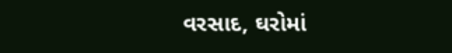વરસાદ, ઘરોમાં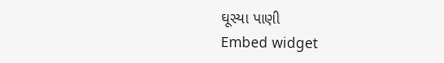ઘૂસ્યા પાણી
Embed widget